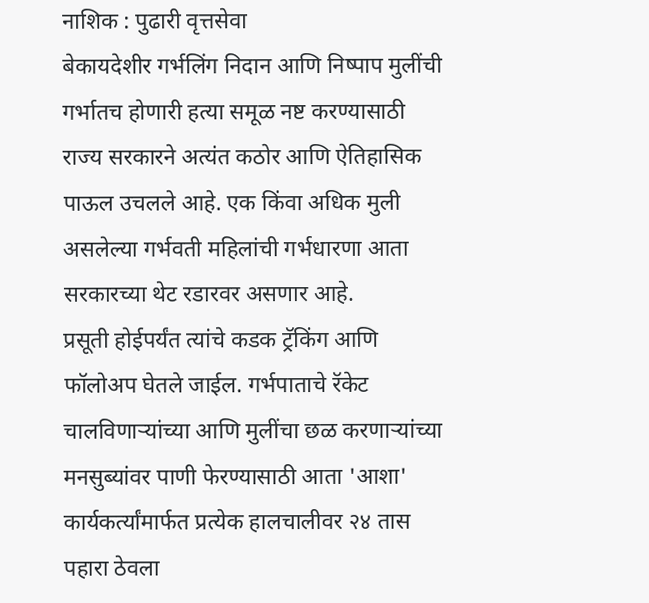नाशिक : पुढारी वृत्तसेवा
बेकायदेशीर गर्भलिंग निदान आणि निष्पाप मुलींची गर्भातच होणारी हत्या समूळ नष्ट करण्यासाठी राज्य सरकारने अत्यंत कठोर आणि ऐतिहासिक पाऊल उचलले आहे. एक किंवा अधिक मुली असलेल्या गर्भवती महिलांची गर्भधारणा आता सरकारच्या थेट रडारवर असणार आहे.
प्रसूती होईपर्यंत त्यांचे कडक ट्रॅकिंग आणि फॉलोअप घेतले जाईल. गर्भपाताचे रॅकेट चालविणाऱ्यांच्या आणि मुलींचा छळ करणाऱ्यांच्या मनसुब्यांवर पाणी फेरण्यासाठी आता 'आशा' कार्यकर्त्यांमार्फत प्रत्येक हालचालीवर २४ तास पहारा ठेवला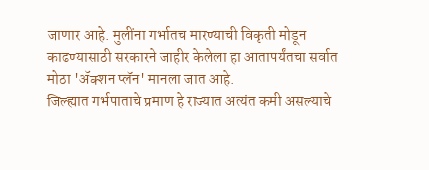जाणार आहे. मुलींना गर्भातच मारण्याची विकृती मोडून काढण्यासाठी सरकारने जाहीर केलेला हा आतापर्यंतचा सर्वात मोठा 'ॲक्शन प्लॅन' मानला जात आहे.
जिल्ह्यात गर्भपाताचे प्रमाण हे राज्यात अत्यंत कमी असल्याचे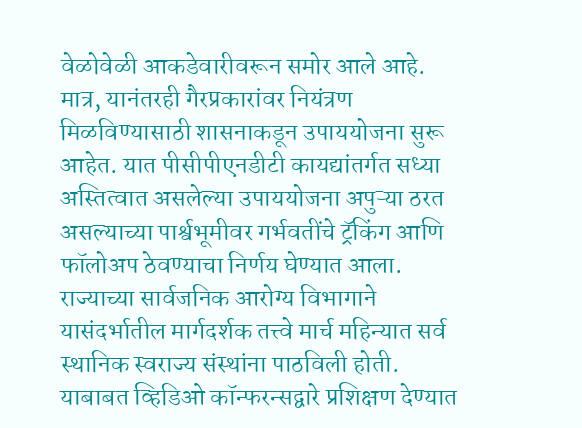वेळोवेळी आकडेवारीवरून समोर आले आहे. मात्र, यानंतरही गैरप्रकारांवर नियंत्रण मिळविण्यासाठी शासनाकडून उपाययोजना सुरू आहेत. यात पीसीपीएनडीटी कायद्यांतर्गत सध्या अस्तित्वात असलेल्या उपाययोजना अपुऱ्या ठरत असल्याच्या पार्श्वभूमीवर गर्भवतींचे ट्रॅकिंग आणि फॉलोअप ठेवण्याचा निर्णय घेण्यात आला.
राज्याच्या सार्वजनिक आरोग्य विभागाने यासंदर्भातील मार्गदर्शक तत्त्वे मार्च महिन्यात सर्व स्थानिक स्वराज्य संस्थांना पाठविली होती. याबाबत व्हिडिओ कॉन्फरन्सद्वारे प्रशिक्षण देण्यात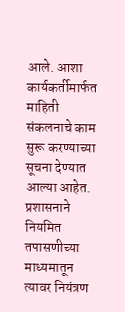आले. आशा कार्यकर्तीमार्फत माहिती संकलनाचे काम सुरू करण्याच्या सूचना देण्यात आल्या आहेत. प्रशासनाने नियमित तपासणीच्या माध्यमातून त्यावर नियंत्रण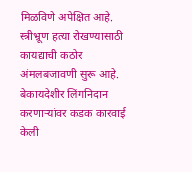मिळविणे अपेक्षित आहे.
स्त्रीभ्रूण हत्या रोखण्यासाठी कायद्याची कठोर अंमलबजावणी सुरू आहे. बेकायदेशीर लिंगनिदान करणाऱ्यांवर कडक कारवाई केली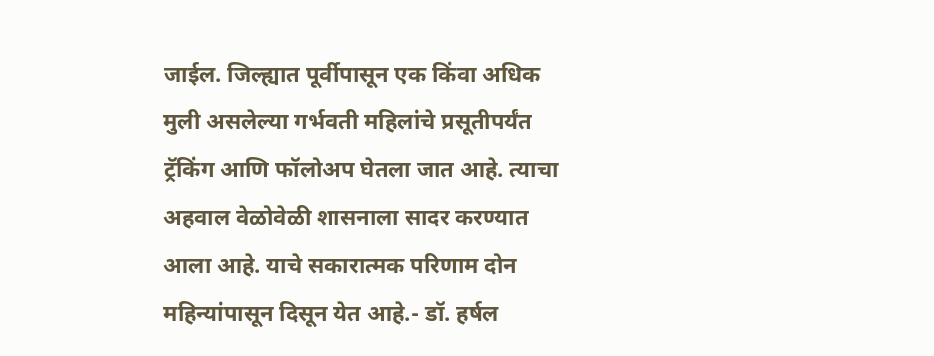जाईल. जिल्ह्यात पूर्वीपासून एक किंवा अधिक मुली असलेल्या गर्भवती महिलांचे प्रसूतीपर्यंत ट्रॅकिंग आणि फॉलोअप घेतला जात आहे. त्याचा अहवाल वेळोवेळी शासनाला सादर करण्यात आला आहे. याचे सकारात्मक परिणाम दोन महिन्यांपासून दिसून येत आहे.- डॉ. हर्षल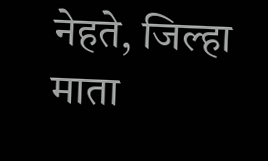नेहते, जिल्हा माता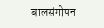बालसंगोपन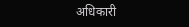अधिकारी